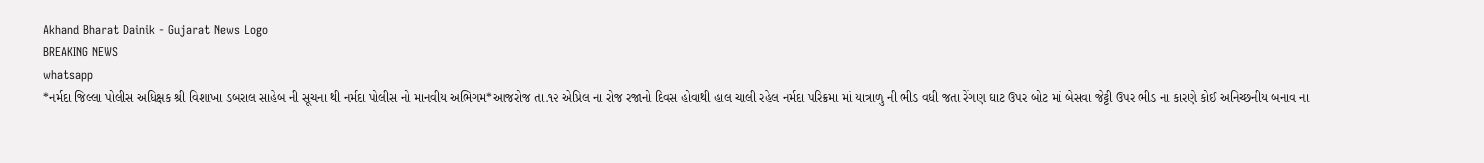Akhand Bharat Dainik - Gujarat News Logo
BREAKING NEWS
whatsapp
*નર્મદા જિલ્લા પોલીસ અધિક્ષક શ્રી વિશાખા ડબરાલ સાહેબ ની સૂચના થી નર્મદા પોલીસ નો માનવીય અભિગમ*આજરોજ તા.૧૨ એપ્રિલ ના રોજ રજાનો દિવસ હોવાથી હાલ ચાલી રહેલ નર્મદા પરિક્રમા માં યાત્રાળુ ની ભીડ વધી જતા રેંગણ ઘાટ ઉપર બોટ માં બેસવા જેટ્ટી ઉપર ભીડ ના કારણે કોઈ અનિચ્છનીય બનાવ ના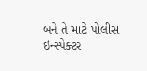બને તે માટે પોલીસ ઇન્સ્પેક્ટર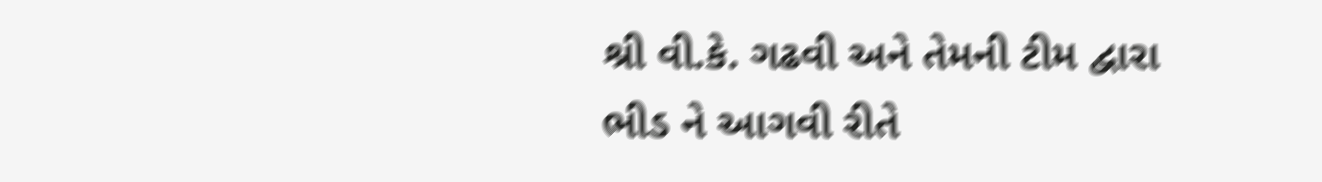શ્રી વી.કે. ગઢવી અને તેમની ટીમ દ્વારા ભીડ ને આગવી રીતે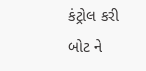કંટ્રોલ કરી બોટ ને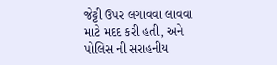જેટ્ટી ઉપર લગાવવા લાવવા માટે મદદ કરી હતી, અને પોલિસ ની સરાહનીય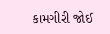કામગીરી જોઈ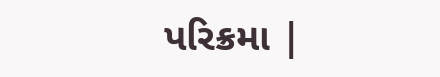પરિક્રમા |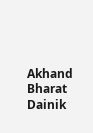Akhand Bharat Dainik